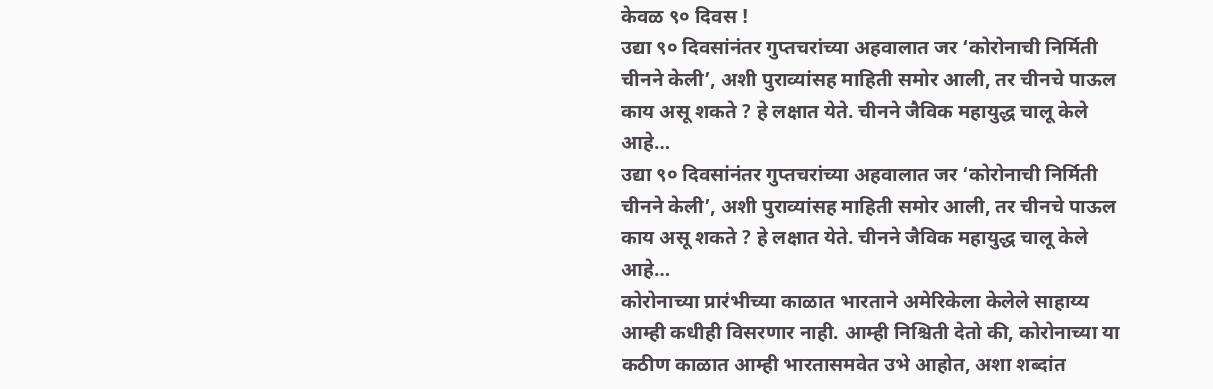केवळ ९० दिवस !
उद्या ९० दिवसांनंतर गुप्तचरांच्या अहवालात जर ‘कोरोनाची निर्मिती चीनने केली’, अशी पुराव्यांसह माहिती समोर आली, तर चीनचे पाऊल काय असू शकते ? हे लक्षात येते. चीनने जैविक महायुद्ध चालू केले आहे…
उद्या ९० दिवसांनंतर गुप्तचरांच्या अहवालात जर ‘कोरोनाची निर्मिती चीनने केली’, अशी पुराव्यांसह माहिती समोर आली, तर चीनचे पाऊल काय असू शकते ? हे लक्षात येते. चीनने जैविक महायुद्ध चालू केले आहे…
कोरोनाच्या प्रारंभीच्या काळात भारताने अमेरिकेला केलेले साहाय्य आम्ही कधीही विसरणार नाही. आम्ही निश्चिती देतो की, कोरोनाच्या या कठीण काळात आम्ही भारतासमवेत उभे आहोत, अशा शब्दांत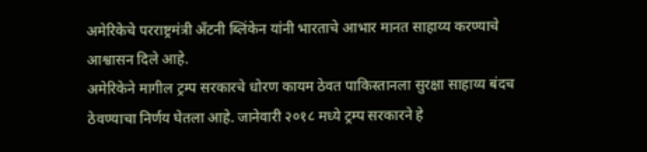अमेरिकेचे परराष्ट्रमंत्री अँटनी ब्लिंकेन यांनी भारताचे आभार मानत साहाय्य करण्याचे आश्वासन दिले आहे.
अमेरिकेने मागील ट्रम्प सरकारचे धोरण कायम ठेवत पाकिस्तानला सुरक्षा साहाय्य बंदच ठेवण्याचा निर्णय घेतला आहे. जानेवारी २०१८ मध्ये ट्रम्प सरकारने हे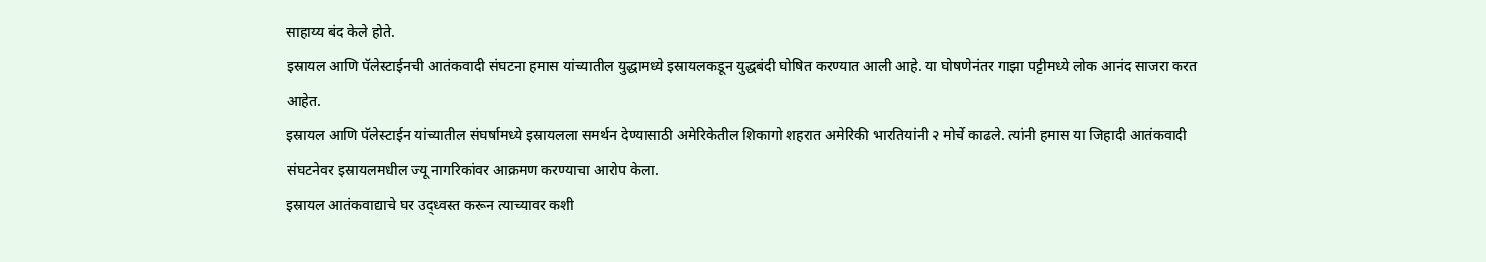साहाय्य बंद केले होते.
इस्रायल आणि पॅलेस्टाईनची आतंकवादी संघटना हमास यांच्यातील युद्धामध्ये इस्रायलकडून युद्धबंदी घोषित करण्यात आली आहे. या घोषणेनंतर गाझा पट्टीमध्ये लोक आनंद साजरा करत आहेत.
इस्रायल आणि पॅलेस्टाईन यांच्यातील संघर्षामध्ये इस्रायलला समर्थन देण्यासाठी अमेरिकेतील शिकागो शहरात अमेरिकी भारतियांनी २ मोर्चे काढले. त्यांनी हमास या जिहादी आतंकवादी संघटनेवर इस्रायलमधील ज्यू नागरिकांवर आक्रमण करण्याचा आरोप केला.
इस्रायल आतंकवाद्याचे घर उद्ध्वस्त करून त्याच्यावर कशी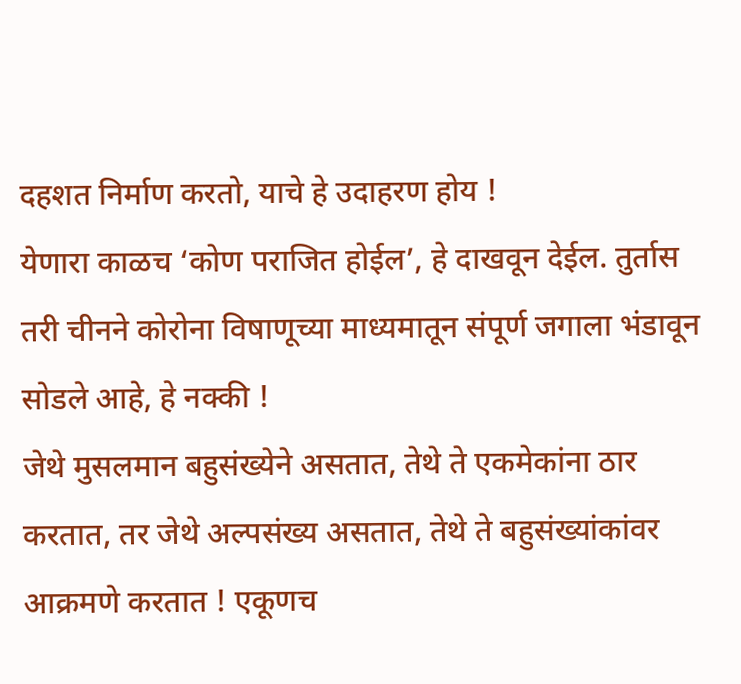दहशत निर्माण करतो, याचे हे उदाहरण होय !
येणारा काळच ‘कोण पराजित होईल’, हे दाखवून देईल. तुर्तास तरी चीनने कोरोना विषाणूच्या माध्यमातून संपूर्ण जगाला भंडावून सोडले आहे, हे नक्की !
जेथे मुसलमान बहुसंख्येने असतात, तेथे ते एकमेकांना ठार करतात, तर जेथे अल्पसंख्य असतात, तेथे ते बहुसंख्यांकांवर आक्रमणे करतात ! एकूणच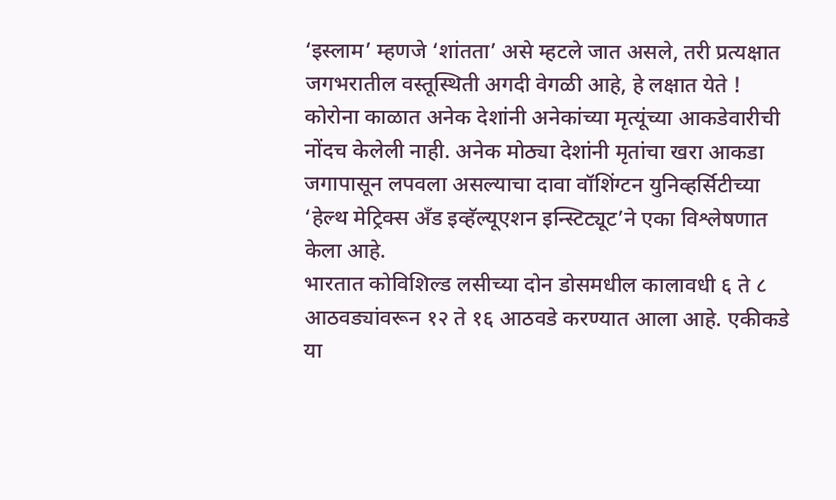‘इस्लाम’ म्हणजे ‘शांतता’ असे म्हटले जात असले, तरी प्रत्यक्षात जगभरातील वस्तूस्थिती अगदी वेगळी आहे, हे लक्षात येते !
कोरोना काळात अनेक देशांनी अनेकांच्या मृत्यूंच्या आकडेवारीची नोंदच केलेली नाही. अनेक मोठ्या देशांनी मृतांचा खरा आकडा जगापासून लपवला असल्याचा दावा वॉशिंग्टन युनिव्हर्सिटीच्या ‘हेल्थ मेट्रिक्स अँड इव्हॅल्यूएशन इन्स्टिट्यूट’ने एका विश्लेषणात केला आहे.
भारतात कोविशिल्ड लसीच्या दोन डोसमधील कालावधी ६ ते ८ आठवड्यांवरून १२ ते १६ आठवडे करण्यात आला आहे. एकीकडे या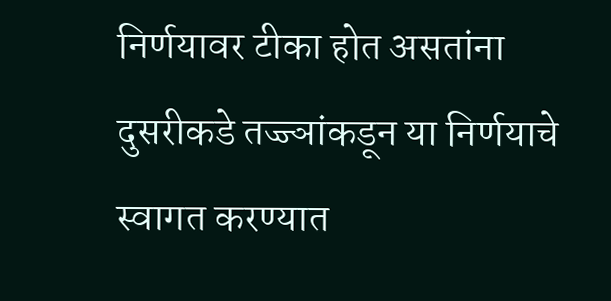निर्णयावर टीका होत असतांना दुसरीकडे तज्ज्ञांकडून या निर्णयाचे स्वागत करण्यात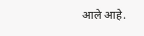आले आहे.